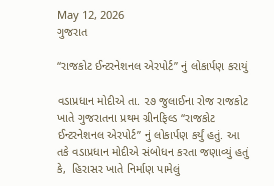May 12, 2026
ગુજરાત

“રાજકોટ ઈન્ટરનેશનલ એરપોર્ટ” નું લોકાર્પણ કરાયું

વડાપ્રધાન મોદીએ તા. ૨૭ જુલાઈના રોજ રાજકોટ ખાતે ગુજરાતના પ્રથમ ગ્રીનફિલ્ડ “રાજકોટ ઈન્ટરનેશનલ એરપોર્ટ” નું લોકાર્પણ કર્યું હતું. આ તકે વડાપ્રધાન મોદીએ સંબોધન કરતા જણાવ્યું હતું કે,  હિરાસર ખાતે નિર્માણ પામેલું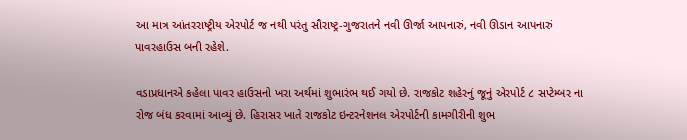આ માત્ર આંતરરાષ્ટ્રીય એરપોર્ટ જ નથી પરંતુ સૌરાષ્ટ્ર-ગુજરાતને નવી ઊર્જા આપનારું, નવી ઊડાન આપનારું પાવરહાઉસ બની રહેશે.

વડાપ્રધાનએ કહેલા પાવર હાઉસનો ખરા અર્થમાં શુભારંભ થઈ ગયો છે. રાજકોટ શહેરનું જૂનું એરપોર્ટ ૮ સપ્ટેમ્બર ના રોજ બંધ કરવામાં આવ્યું છે. હિરાસર ખાતે રાજકોટ ઇન્ટરનેશનલ એરપોર્ટની કામગીરીની શુભ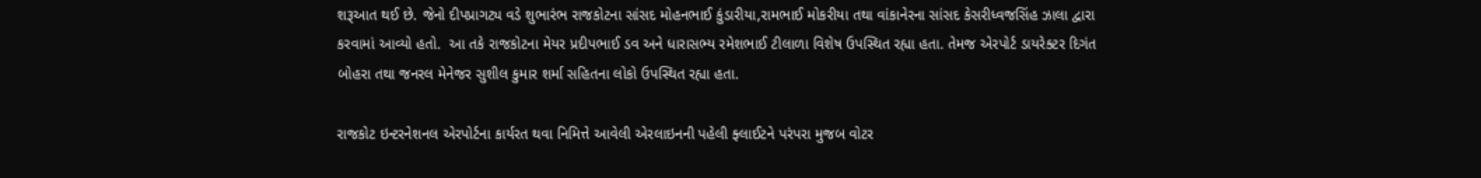શરૂઆત થઈ છે. જેનો દીપપ્રાગટ્ય વડે શુભારંભ રાજકોટના સાંસદ મોહનભાઈ કુંડારીયા,રામભાઈ મોકરીયા તથા વાંકાનેરના સાંસદ કેસરીધ્વજસિંહ ઝાલા દ્વારા કરવામાં આવ્યો હતો.  આ તકે રાજકોટના મેયર પ્રદીપભાઈ ડવ અને ધારાસભ્ય રમેશભાઈ ટીલાળા વિશેષ ઉપસ્થિત રહ્યા હતા. તેમજ એરપોર્ટ ડાયરેક્ટર દિગંત બોહરા તથા જનરલ મેનેજર સુશીલ કુમાર શર્મા સહિતના લોકો ઉપસ્થિત રહ્યા હતા.

રાજકોટ ઇન્ટરનેશનલ એરપોર્ટના કાર્યરત થવા નિમિત્તે આવેલી એરલાઇનની પહેલી ફ્લાઈટને પરંપરા મુજબ વોટર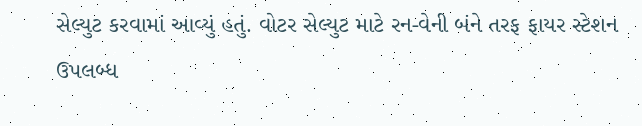સેલ્યુટ કરવામાં આવ્યું હતું. વોટર સેલ્યુટ માટે રન-વેની બંને તરફ ફાયર સ્ટેશન ઉપલબ્ધ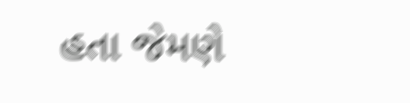હતા જેમણે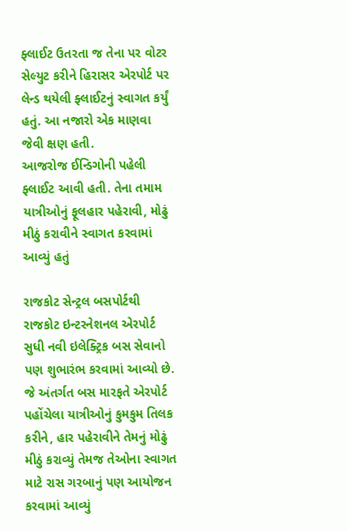ફ્લાઈટ ઉતરતા જ તેના પર વોટર સેલ્યુટ કરીને હિરાસર એરપોર્ટ પર લેન્ડ થયેલી ફ્લાઈટનું સ્વાગત કર્યું હતું. આ નજારો એક માણવા જેવી ક્ષણ હતી.
આજરોજ ઈન્ડિગોની પહેલી ફ્લાઈટ આવી હતી. તેના તમામ યાત્રીઓનું ફૂલહાર પહેરાવી, મોઢું મીઠું કરાવીને સ્વાગત કરવામાં આવ્યું હતું

રાજકોટ સેન્ટ્રલ બસપોર્ટથી રાજકોટ ઇન્ટરનેશનલ એરપોર્ટ સુધી નવી ઇલેક્ટ્રિક બસ સેવાનો પણ શુભારંભ કરવામાં આવ્યો છે. જે અંતર્ગત બસ મારફતે એરપોર્ટ પહોંચેલા યાત્રીઓનું કુમકુમ તિલક કરીને, હાર પહેરાવીને તેમનું મોઢું મીઠું કરાવ્યું તેમજ તેઓના સ્વાગત માટે રાસ ગરબાનું પણ આયોજન કરવામાં આવ્યું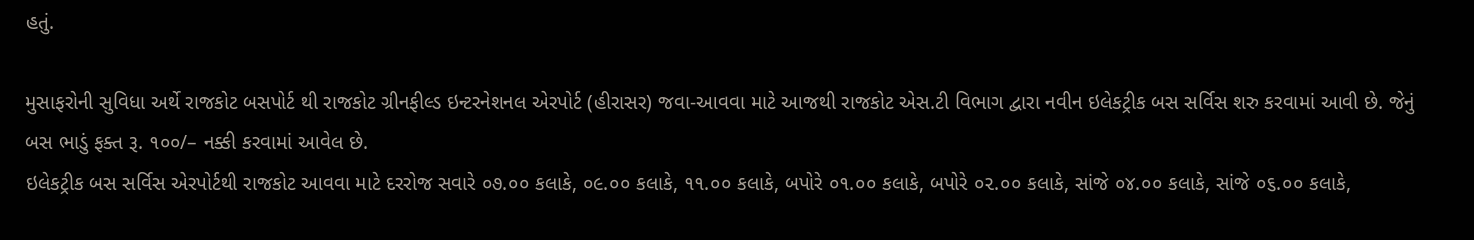હતું.

મુસાફરોની સુવિધા અર્થે રાજકોટ બસપોર્ટ થી રાજકોટ ગ્રીનફીલ્ડ ઇન્ટરનેશનલ એરપોર્ટ (હીરાસર) જવા-આવવા માટે આજથી રાજકોટ એસ.ટી વિભાગ દ્વારા નવીન ઇલેકટ્રીક બસ સર્વિસ શરુ કરવામાં આવી છે. જેનું બસ ભાડું ફક્ત રૂ. ૧૦૦/– નક્કી કરવામાં આવેલ છે.
ઇલેકટ્રીક બસ સર્વિસ એરપોર્ટથી રાજકોટ આવવા માટે દરરોજ સવારે ૦૭.૦૦ કલાકે, ૦૯.૦૦ કલાકે, ૧૧.૦૦ કલાકે, બપોરે ૦૧.૦૦ કલાકે, બપોરે ૦૨.૦૦ કલાકે, સાંજે ૦૪.૦૦ કલાકે, સાંજે ૦૬.૦૦ કલાકે,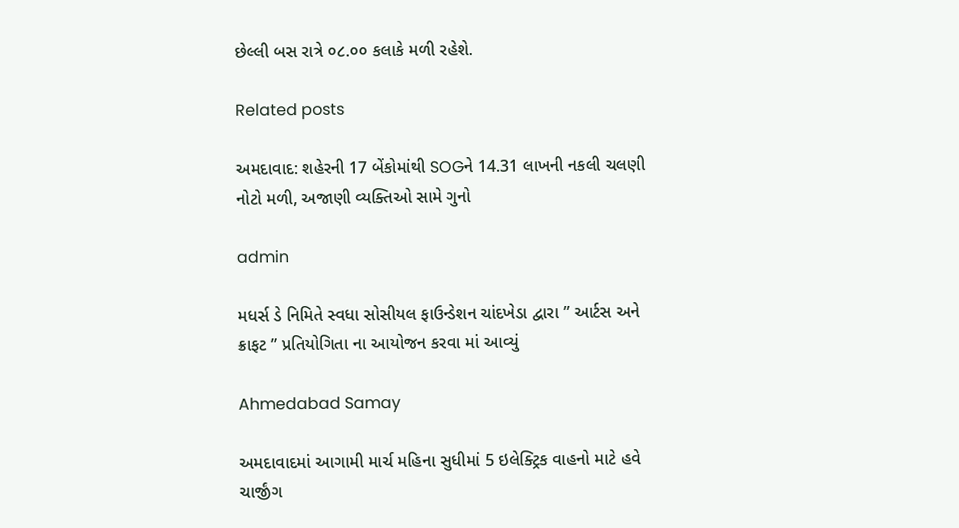છેલ્લી બસ રાત્રે ૦૮.૦૦ કલાકે મળી રહેશે.

Related posts

અમદાવાદ: શહેરની 17 બેંકોમાંથી SOGને 14.31 લાખની નકલી ચલણી નોટો મળી, અજાણી વ્યક્તિઓ સામે ગુનો

admin

મધર્સ ડે નિમિતે સ્વધા સોસીયલ ફાઉન્ડેશન ચાંદખેડા દ્વારા ” આર્ટસ અને ક્રાફટ ” પ્રતિયોગિતા ના આયોજન કરવા માં આવ્યું

Ahmedabad Samay

અમદાવાદમાં આગામી માર્ચ મહિના સુધીમાં 5 ઇલેક્ટ્રિક વાહનો માટે હવે ચાર્જીંગ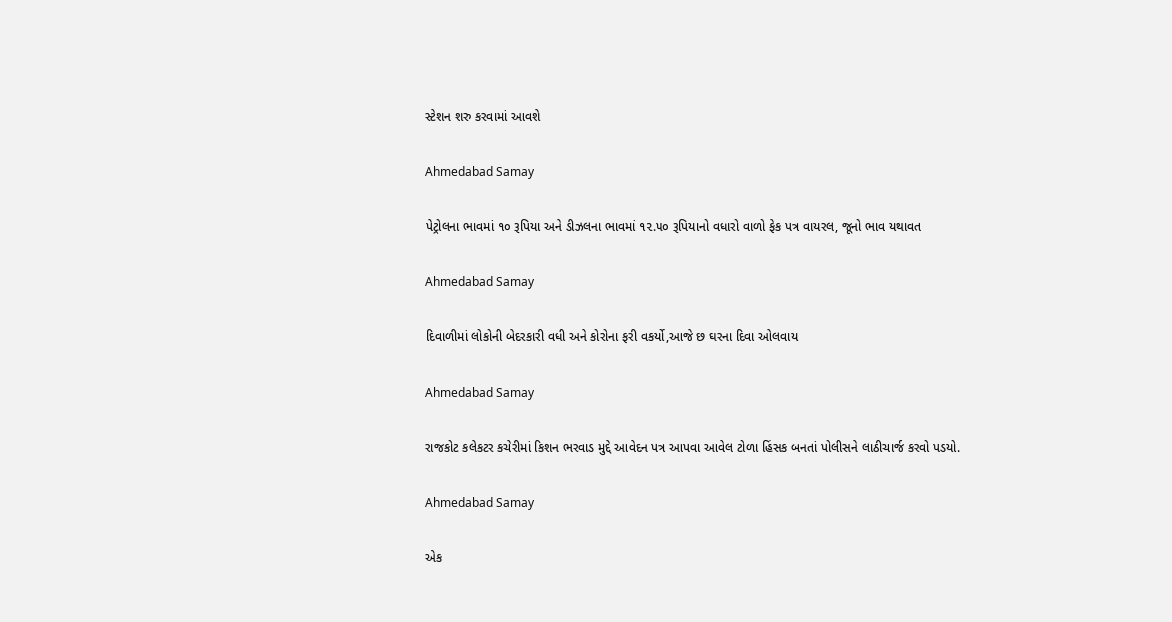સ્ટેશન શરુ કરવામાં આવશે

Ahmedabad Samay

પેટ્રોલના ભાવમાં ૧૦ રૂપિયા અને ડીઝલના ભાવમાં ૧૨.૫૦ રૂપિયાનો વધારો વાળો ફેક પત્ર વાયરલ, જૂનો ભાવ યથાવત

Ahmedabad Samay

દિવાળીમાં લોકોની બેદરકારી વધી અને કોરોના ફરી વકર્યો,આજે છ ઘરના દિવા ઓલવાય

Ahmedabad Samay

રાજકોટ કલેકટર કચેરીમાં કિશન ભરવાડ મુદ્દે આવેદન પત્ર આપવા આવેલ ટોળા હિંસક બનતાં પોલીસને લાઠીચાર્જ કરવો પડયો.

Ahmedabad Samay

એક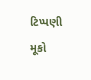ટિપ્પણી મૂકો